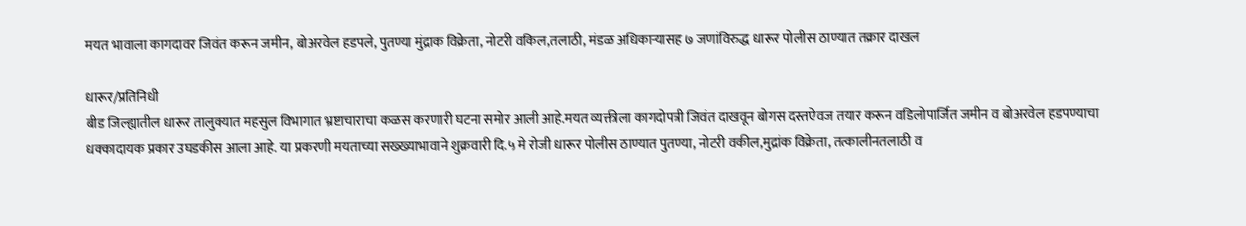मयत भावाला कागदावर जिवंत करून जमीन, बोअरवेल हडपले, पुतण्या मुंद्राक विक्रेता, नोटरी वकिल,तलाठी, मंडळ अधिकाऱ्यासह ७ जणांविरुद्ध धारूर पोलीस ठाण्यात तक्रार दाखल

धारूर/प्रतिनिधी
बीड जिल्ह्यातील धारूर तालुक्यात महसुल विभागात भ्रष्टाचाराचा कळस करणारी घटना समोर आली आहे.मयत व्यक्तीला कागदोपत्री जिवंत दाखवून बोगस दस्तऐवज तयार करून वडिलोपार्जित जमीन व बोअरवेल हडपण्याचा धक्कादायक प्रकार उघडकीस आला आहे. या प्रकरणी मयताच्या सख्ख्याभावाने शुक्रवारी दि.५ मे रोजी धारूर पोलीस ठाण्यात पुतण्या, नोटरी वकील,मुद्रांक विक्रेता, तत्कालीनतलाठी व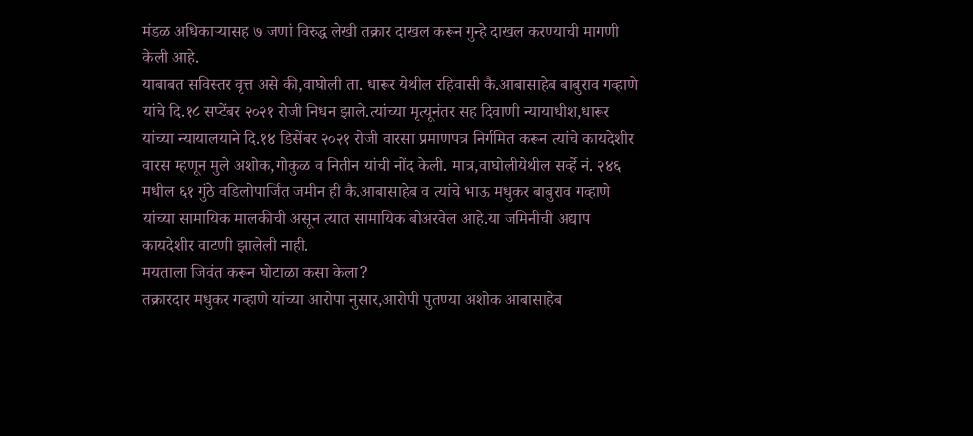मंडळ अधिकाऱ्यासह ७ जणां विरुद्ध लेखी तक्रार दाखल करून गुन्हे दाखल करण्याची मागणी केली आहे.
याबाबत सविस्तर वृत्त असे की,वाघोली ता. धारूर येथील रहिवासी कै.आबासाहेब बाबुराव गव्हाणे यांचे दि.१८ सप्टेंबर २०२१ रोजी निधन झाले.त्यांच्या मृत्यूनंतर सह दिवाणी न्यायाधीश,धारूर यांच्या न्यायालयाने दि.१४ डिसेंबर २०२१ रोजी वारसा प्रमाणपत्र निर्गमित करून त्यांचे कायदेशीर वारस म्हणून मुले अशोक,गोकुळ व नितीन यांची नोंद केली. मात्र,वाघोलीयेथील सर्व्हे नं. २४६ मधील ६१ गुंठे वडिलोपार्जित जमीन ही कै.आबासाहेब व त्यांचे भाऊ मधुकर बाबुराव गव्हाणे यांच्या सामायिक मालकीची असून त्यात सामायिक बोअरवेल आहे.या जमिनीची अद्याप कायदेशीर वाटणी झालेली नाही.
मयताला जिवंत करून घोटाळा कसा केला?
तक्रारदार मधुकर गव्हाणे यांच्या आरोपा नुसार,आरोपी पुतण्या अशोक आबासाहेब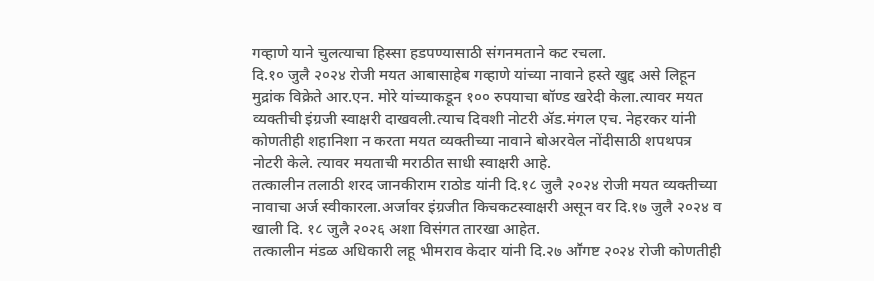गव्हाणे याने चुलत्याचा हिस्सा हडपण्यासाठी संगनमताने कट रचला.
दि.१० जुलै २०२४ रोजी मयत आबासाहेब गव्हाणे यांच्या नावाने हस्ते खुद्द असे लिहून मुद्रांक विक्रेते आर.एन. मोरे यांच्याकडून १०० रुपयाचा बॉण्ड खरेदी केला.त्यावर मयत व्यक्तीची इंग्रजी स्वाक्षरी दाखवली.त्याच दिवशी नोटरी ॲड.मंगल एच. नेहरकर यांनी कोणतीही शहानिशा न करता मयत व्यक्तीच्या नावाने बोअरवेल नोंदीसाठी शपथपत्र नोटरी केले. त्यावर मयताची मराठीत साधी स्वाक्षरी आहे.
तत्कालीन तलाठी शरद जानकीराम राठोड यांनी दि.१८ जुलै २०२४ रोजी मयत व्यक्तीच्या नावाचा अर्ज स्वीकारला.अर्जावर इंग्रजीत किचकटस्वाक्षरी असून वर दि.१७ जुलै २०२४ व खाली दि. १८ जुलै २०२६ अशा विसंगत तारखा आहेत.
तत्कालीन मंडळ अधिकारी लहू भीमराव केदार यांनी दि.२७ आॕगष्ट २०२४ रोजी कोणतीही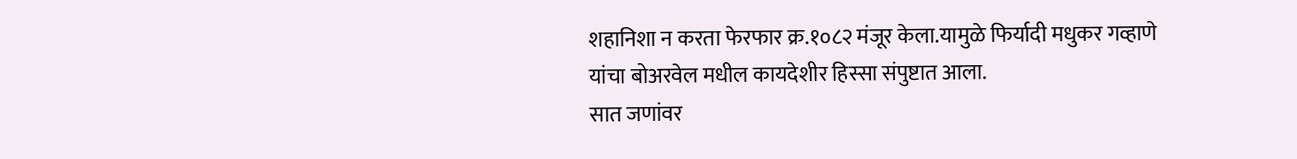शहानिशा न करता फेरफार क्र.१०८२ मंजूर केला.यामुळे फिर्यादी मधुकर गव्हाणे यांचा बोअरवेल मधील कायदेशीर हिस्सा संपुष्टात आला.
सात जणांवर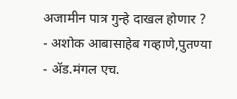अजामीन पात्र गुन्हे दाखल होणार ?
- अशोक आबासाहेब गव्हाणे,पुतण्या
- ॲड.मंगल एच.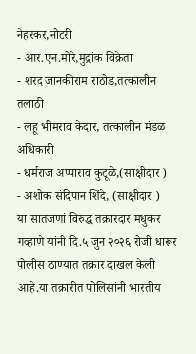नेहरकर,नोटरी
- आर.एन.मोरे,मुद्रांक विक्रेता
- शरद जानकीराम राठोड,तत्कालीन तलाठी
- लहू भीमराव केदार, तत्कालीन मंडळ अधिकारी
- धर्मराज अप्पाराव कुटूळे,(साक्षीदार )
- अशोक संदिपान शिंदे, (साक्षीदार )
या सातजणां विरुद्ध तक्रारदार मधुकर गव्हाणे यांनी दि.५ जुन २०२६ रोजी धारूर पोलीस ठाण्यात तक्रार दाखल केली आहे.या तक्रारीत पोलिसांनी भारतीय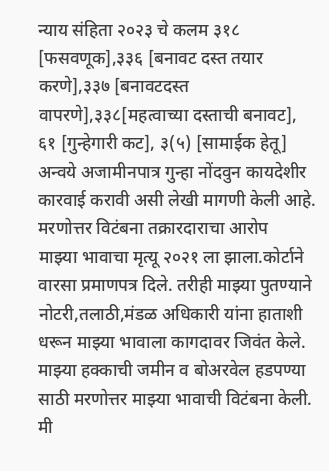न्याय संहिता २०२३ चे कलम ३१८ [फसवणूक],३३६ [बनावट दस्त तयार करणे],३३७ [बनावटदस्त वापरणे],३३८[महत्वाच्या दस्ताची बनावट], ६१ [गुन्हेगारी कट], ३(५) [सामाईक हेतू] अन्वये अजामीनपात्र गुन्हा नोंदवुन कायदेशीर कारवाई करावी असी लेखी मागणी केली आहे.
मरणोत्तर विटंबना तक्रारदाराचा आरोप
माझ्या भावाचा मृत्यू २०२१ ला झाला.कोर्टाने वारसा प्रमाणपत्र दिले. तरीही माझ्या पुतण्याने नोटरी,तलाठी,मंडळ अधिकारी यांना हाताशी धरून माझ्या भावाला कागदावर जिवंत केले. माझ्या हक्काची जमीन व बोअरवेल हडपण्या साठी मरणोत्तर माझ्या भावाची विटंबना केली. मी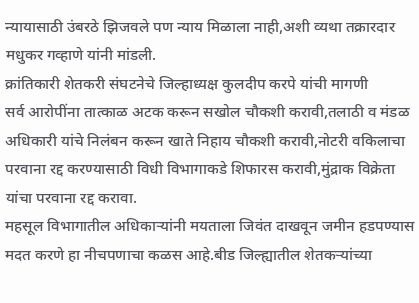न्यायासाठी उंबरठे झिजवले पण न्याय मिळाला नाही,अशी व्यथा तक्रारदार मधुकर गव्हाणे यांनी मांडली.
क्रांतिकारी शेतकरी संघटनेचे जिल्हाध्यक्ष कुलदीप करपे यांची मागणी
सर्व आरोपींना तात्काळ अटक करून सखोल चौकशी करावी,तलाठी व मंडळ अधिकारी यांचे निलंबन करून खाते निहाय चौकशी करावी,नोटरी वकिलाचा परवाना रद्द करण्यासाठी विधी विभागाकडे शिफारस करावी,मुंद्राक विक्रेता यांचा परवाना रद्द करावा.
महसूल विभागातील अधिकाऱ्यांनी मयताला जिवंत दाखवून जमीन हडपण्यास मदत करणे हा नीचपणाचा कळस आहे.बीड जिल्ह्यातील शेतकऱ्यांच्या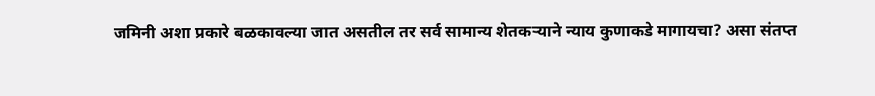जमिनी अशा प्रकारे बळकावल्या जात असतील तर सर्व सामान्य शेतकऱ्याने न्याय कुणाकडे मागायचा? असा संतप्त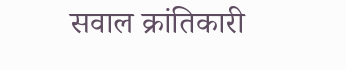सवाल क्रांतिकारी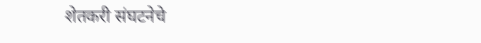शेतकरी संघटनेचे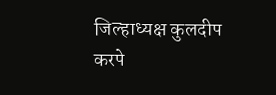जिल्हाध्यक्ष कुलदीप करपे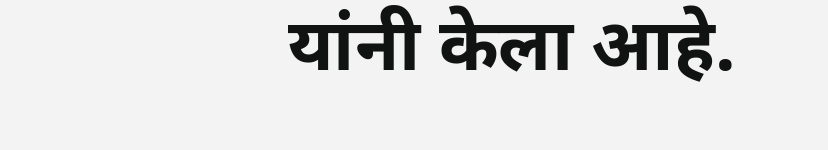यांनी केला आहे.